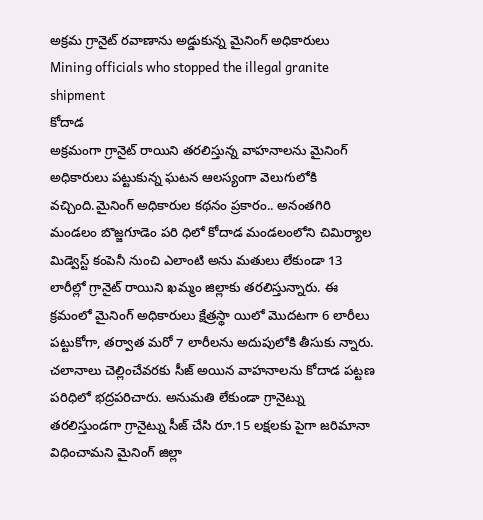అక్రమ గ్రానైట్ రవాణాను అడ్డుకున్న మైనింగ్ అధికారులు
Mining officials who stopped the illegal granite shipment
కోదాడ
అక్రమంగా గ్రానైట్ రాయిని తరలిస్తున్న వాహనాలను మైనింగ్ అధికారులు పట్టుకున్న ఘటన ఆలస్యంగా వెలుగులోకి వచ్చింది.మైనింగ్ అధికారుల కథనం ప్రకారం.. అనంతగిరి మండలం బొజ్జగూడెం పరి ధిలో కోదాడ మండలంలోని చిమిర్యాల మిడ్వెస్ట్ కంపెనీ నుంచి ఎలాంటి అను మతులు లేకుండా 13 లారీల్లో గ్రానైట్ రాయిని ఖమ్మం జిల్లాకు తరలిస్తున్నారు. ఈ క్రమంలో మైనింగ్ అధికారులు క్షేత్రస్థా యిలో మొదటగా 6 లారీలు పట్టుకోగా, తర్వాత మరో 7 లారీలను అదుపులోకి తీసుకు న్నారు. చలానాలు చెల్లించేవరకు సీజ్ అయిన వాహనాలను కోదాడ పట్టణ పరిధిలో భద్రపరిచారు. అనుమతి లేకుండా గ్రానైట్ను తరలిస్తుండగా గ్రానైట్ను సీజ్ చేసి రూ.15 లక్షలకు పైగా జరిమానా విధించామని మైనింగ్ జిల్లా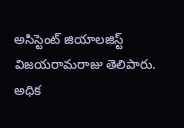అసిస్టెంట్ జియాలజిస్ట్ విజయరామరాజు తెలిపారు. అధిక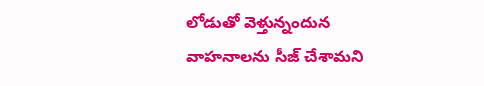లోడుతో వెళ్తున్నందున వాహనాలను సీజ్ చేశామని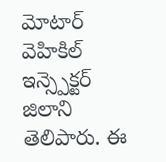మోటార్ వెహికిల్ ఇన్స్పెక్టర్ జిలాని తెలిపారు. ఈ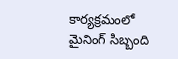కార్యక్రమంలో మైనింగ్ సిబ్బంది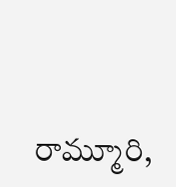రామ్మూరి,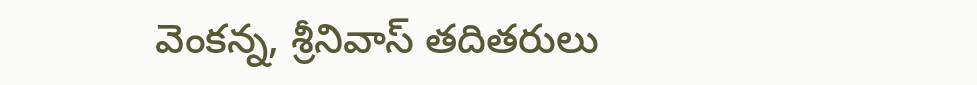వెంకన్న, శ్రీనివాస్ తదితరులు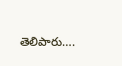తెలిపారు….